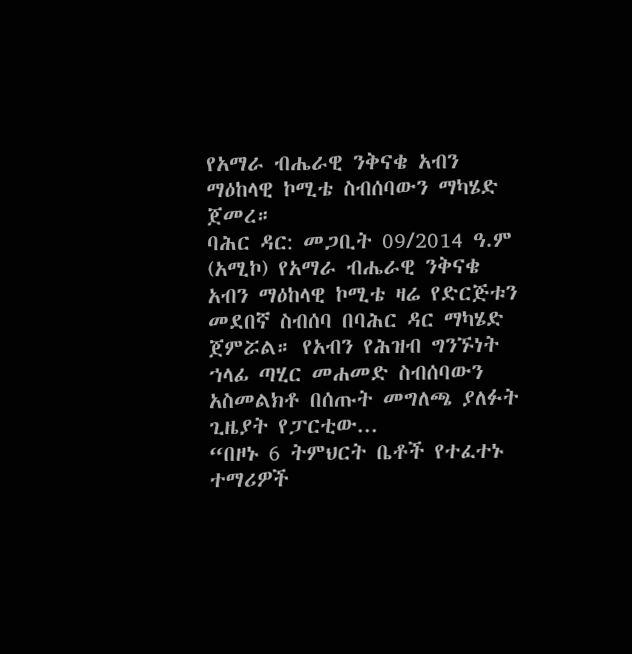የአማራ ብሔራዊ ንቅናቄ አብን ማዕከላዊ ኮሚቴ ስብሰባውን ማካሄድ ጀመረ።
ባሕር ዳር: መጋቢት 09/2014 ዓ.ም (አሚኮ) የአማራ ብሔራዊ ንቅናቄ አብን ማዕከላዊ ኮሚቴ ዛሬ የድርጅቱን መደበኛ ስብሰባ በባሕር ዳር ማካሄድ ጀምሯል። የአብን የሕዝብ ግንኙነት ኀላፊ ጣሂር መሐመድ ስብሰባውን አስመልክቶ በሰጡት መግለጫ ያለፉት ጊዜያት የፓርቲው...
“በዞኑ 6 ትምህርት ቤቶች የተፈተኑ ተማሪዎች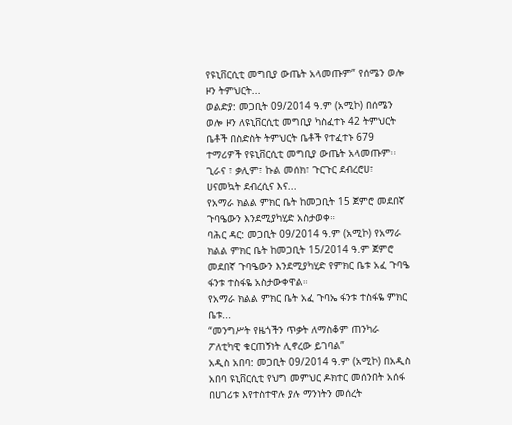የዩኒቨርሲቲ መግቢያ ውጤት አላመጡም” የሰሜን ወሎ ዞን ትምህርት...
ወልድያ: መጋቢት 09/2014 ዓ.ም (አሚኮ) በሰሜን ወሎ ዞን ለዩኒቨርሲቲ መግቢያ ካስፈተኑ 42 ትምህርት ቤቶች በስድስት ትምህርት ቤቶች የተፈተኑ 679 ተማሪዎች የዩኒቨርሲቲ መግቢያ ውጤት አላመጡም፡፡
ጊራና ፣ ቃሊም፣ ኩል መሰክ፣ ጉርጉር ደብረሮሀ፣ ሀናመኳት ደብረሲና እና...
የአማራ ክልል ምክር ቤት ከመጋቢት 15 ጀምሮ መደበኛ ጉባዔውን እንደሚያካሂድ አስታወቀ።
ባሕር ዳር: መጋቢት 09/2014 ዓ.ም (አሚኮ) የአማራ ክልል ምክር ቤት ከመጋቢት 15/2014 ዓ.ም ጀምሮ መደበኛ ጉባዔውን እንደሚያካሂድ የምክር ቤቱ አፈ ጉባዔ ፋንቱ ተስፋዬ አስታውቀዋል።
የአማራ ክልል ምክር ቤት አፈ ጉባኤ ፋንቱ ተስፋዬ ምክር ቤቱ...
“መንግሥት የዜጎችን ጥቃት ለማስቆም ጠንካራ ፖለቲካዊ ቁርጠኝነት ሊኖረው ይገባል”
አዲስ አበባ: መጋቢት 09/2014 ዓ.ም (አሚኮ) በአዲስ አበባ ዩኒቨርሲቲ የህግ መምህር ዶክተር መሰንበት አሰፋ በሀገሪቱ እየተስተዋሉ ያሉ ማንነትን መሰረት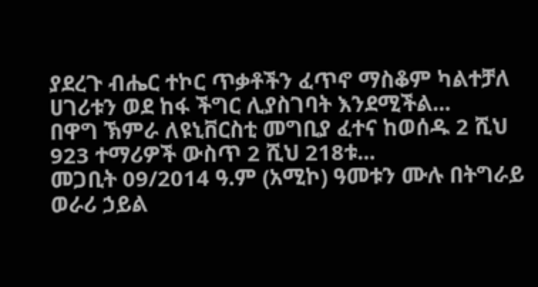ያደረጉ ብሔር ተኮር ጥቃቶችን ፈጥኖ ማስቆም ካልተቻለ ሀገሪቱን ወደ ከፋ ችግር ሊያስገባት እንደሚችል...
በዋግ ኽምራ ለዩኒቨርስቲ መግቢያ ፈተና ከወሰዱ 2 ሺህ 923 ተማሪዎች ውስጥ 2 ሺህ 218ቱ...
መጋቢት 09/2014 ዓ.ም (አሚኮ) ዓመቱን ሙሉ በትግራይ ወራሪ ኃይል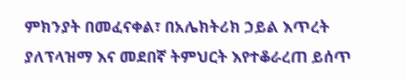ምክንያት በመፈናቀል፣ በአሌክትሪክ ኃይል እጥረት ያለፕላዝማ እና መደበኛ ትምህርት እየተቆራረጠ ይሰጥ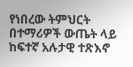የነበረው ትምህርት በተማሪዎች ውጤት ላይ ከፍተኛ አሉታዊ ተጽእኖ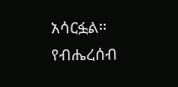አሳርፏል።
የብሔረሰብ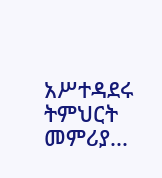አሥተዳደሩ ትምህርት መምሪያ...